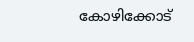കോഴിക്കോട്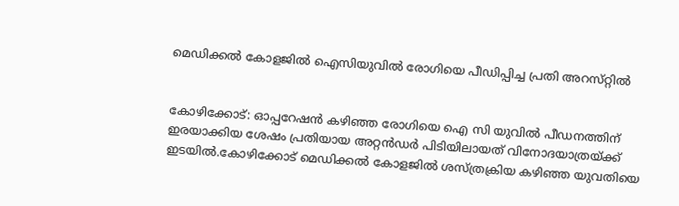മെഡിക്കല്‍ കോളജില്‍ ഐസിയുവില്‍ രോഗിയെ പീഡിപ്പിച്ച പ്രതി അറസ്‌റ്റിൽ


കോഴിക്കോട്: ഓപ്പറേഷന്‍ കഴിഞ്ഞ രോഗിയെ ഐ സി യുവില്‍ പീഡനത്തിന് ഇരയാക്കിയ ശേഷം പ്രതിയായ അറ്റന്‍ഡര്‍ പിടിയിലായത് വിനോദയാത്രയ്ക്ക് ഇടയില്‍.കോഴിക്കോട് മെഡിക്കല്‍ കോളജില്‍ ശസ്ത്രക്രിയ കഴിഞ്ഞ യുവതിയെ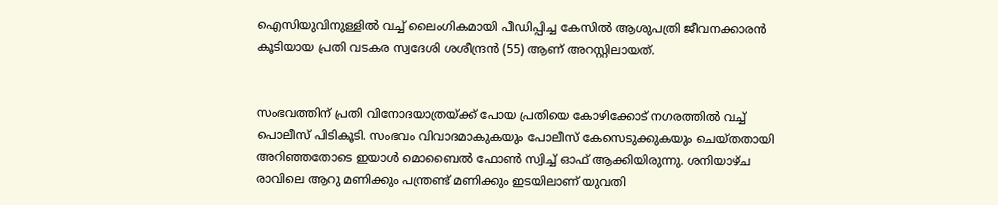ഐസിയുവിനുള്ളില്‍ വച്ച്‌ ലൈംഗികമായി പീഡിപ്പിച്ച കേസില്‍ ആശുപത്രി ജീവനക്കാരന്‍ കൂടിയായ പ്രതി വടകര സ്വദേശി ശശീന്ദ്രന്‍ (55) ആണ് അറസ്റ്റിലായത്.


സംഭവത്തിന് പ്രതി വിനോദയാത്രയ്ക്ക് പോയ പ്രതിയെ കോഴിക്കോട് നഗരത്തില്‍ വച്ച്‌ പൊലീസ് പിടികൂടി. സംഭവം വിവാദമാകുകയും പോലീസ് കേസെടുക്കുകയും ചെയ്തതായി അറിഞ്ഞതോടെ ഇയാള്‍ മൊബൈല്‍ ഫോണ്‍ സ്വിച്ച്‌ ഓഫ് ആക്കിയിരുന്നു. ശനിയാഴ്ച രാവിലെ ആറു മണിക്കും പന്ത്രണ്ട് മണിക്കും ഇടയിലാണ് യുവതി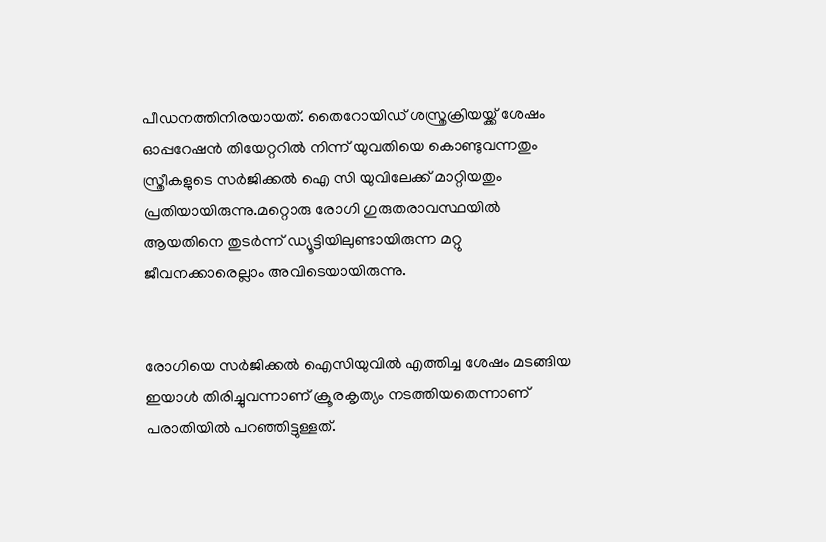പീഡനത്തിനിരയായത്. തൈറോയിഡ് ശസ്ത്രക്രിയയ്ക്ക് ശേഷം ഓപ്പറേഷന്‍ തിയേറ്ററില്‍ നിന്ന് യുവതിയെ കൊണ്ടുവന്നതും സ്ത്രീകളുടെ സര്‍ജിക്കല്‍ ഐ സി യുവിലേക്ക് മാറ്റിയതും പ്രതിയായിരുന്നു.മറ്റൊരു രോഗി ഗുരുതരാവസ്ഥയില്‍ ആയതിനെ തുടര്‍ന്ന് ഡ്യൂട്ടിയിലുണ്ടായിരുന്ന മറ്റു ജീവനക്കാരെല്ലാം അവിടെയായിരുന്നു.


രോഗിയെ സര്‍ജിക്കല്‍ ഐസിയുവില്‍ എത്തിച്ച ശേഷം മടങ്ങിയ ഇയാള്‍ തിരിച്ചുവന്നാണ് ക്രൂരകൃത്യം നടത്തിയതെന്നാണ് പരാതിയില്‍ പറഞ്ഞിട്ടുള്ളത്.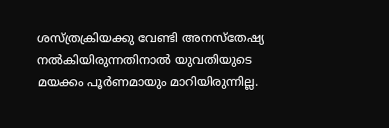ശസ്ത്രക്രിയക്കു വേണ്ടി അനസ്‌തേഷ്യ നല്‍കിയിരുന്നതിനാല്‍ യുവതിയുടെ മയക്കം പൂര്‍ണമായും മാറിയിരുന്നില്ല.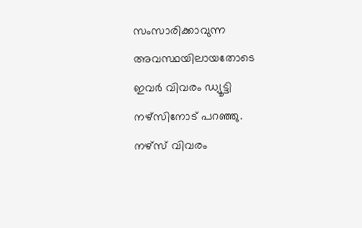സംസാരിക്കാവുന്ന അവസ്ഥയിലായതോടെ ഇവര്‍ വിവരം ഡ്യൂട്ടി നഴ്‌സിനോട് പറഞ്ഞു. നഴ്‌സ് വിവരം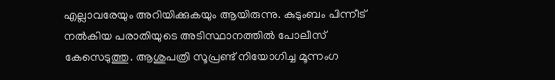എല്ലാവരേയും അറിയിക്കുകയും ആയിരുന്നു. കുടുംബം പിന്നീട് നല്‍കിയ പരാതിയുടെ അടിസ്ഥാനത്തില്‍ പോലീസ് കേസെടുത്തു. ആശുപത്രി സൂപ്രണ്ട് നിയോഗിച്ച മൂന്നംഗ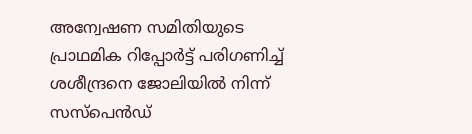അന്വേഷണ സമിതിയുടെ പ്രാഥമിക റിപ്പോര്‍ട്ട് പരിഗണിച്ച്‌ ശശീന്ദ്രനെ ജോലിയില്‍ നിന്ന് സസ്‌പെന്‍ഡ്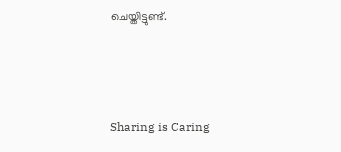ചെയ്തിട്ടുണ്ട്.



Sharing is Caring